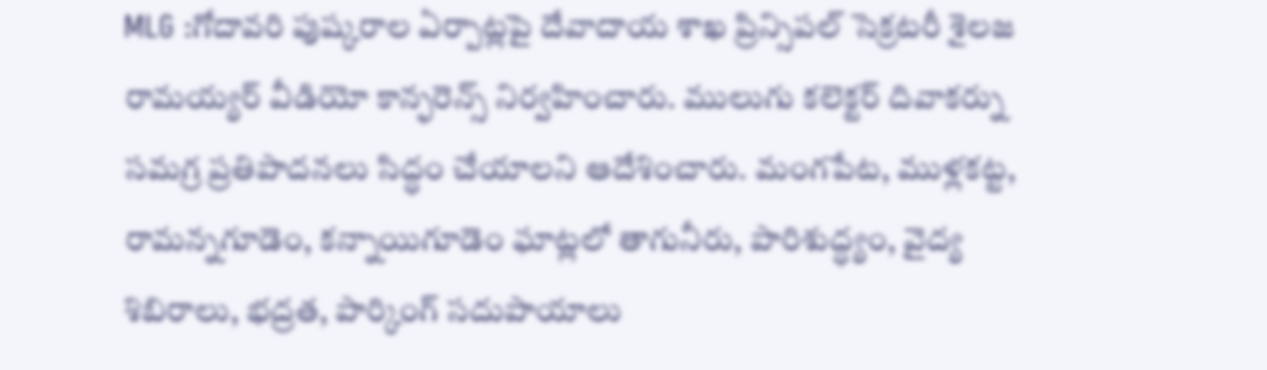MLG :గోదావరి పుష్కరాల ఏర్పాట్లపై దేవాదాయ శాఖ ప్రిన్సిపల్ సెక్రటరీ శైలజ రామయ్యర్ వీడియో కాన్ఫరెన్స్ నిర్వహించారు. ములుగు కలెక్టర్ దివాకర్ను సమగ్ర ప్రతిపాదనలు సిద్ధం చేయాలని ఆదేశించారు. మంగపేట, ముళ్లకట్ట, రామన్నగూడెం, కన్నాయిగూడెం ఘాట్లలో తాగునీరు, పారిశుద్ధ్యం, వైద్య శిబిరాలు, భద్రత, పార్కింగ్ సదుపాయాలు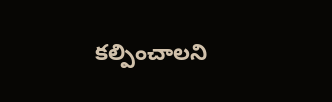కల్పించాలని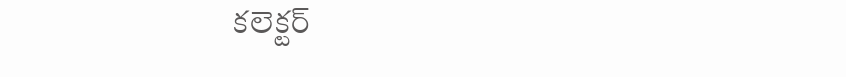కలెక్టర్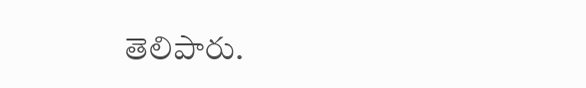తెలిపారు.